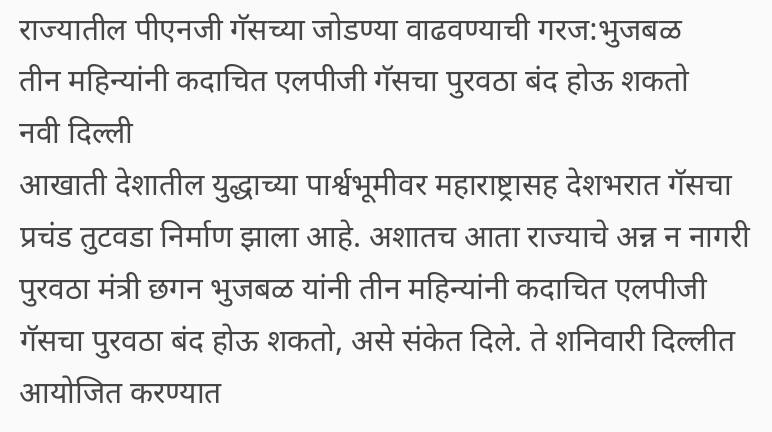राज्यातील पीएनजी गॅसच्या जोडण्या वाढवण्याची गरज:भुजबळ
तीन महिन्यांनी कदाचित एलपीजी गॅसचा पुरवठा बंद होऊ शकतो
नवी दिल्ली
आखाती देशातील युद्धाच्या पार्श्वभूमीवर महाराष्ट्रासह देशभरात गॅसचा प्रचंड तुटवडा निर्माण झाला आहे. अशातच आता राज्याचे अन्न न नागरी पुरवठा मंत्री छगन भुजबळ यांनी तीन महिन्यांनी कदाचित एलपीजी गॅसचा पुरवठा बंद होऊ शकतो, असे संकेत दिले. ते शनिवारी दिल्लीत आयोजित करण्यात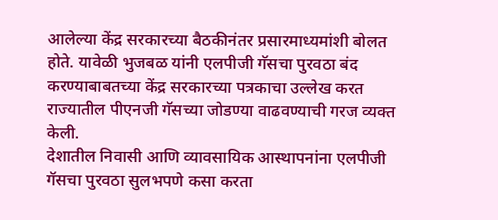आलेल्या केंद्र सरकारच्या बैठकीनंतर प्रसारमाध्यमांशी बोलत होते. यावेळी भुजबळ यांनी एलपीजी गॅसचा पुरवठा बंद करण्याबाबतच्या केंद्र सरकारच्या पत्रकाचा उल्लेख करत राज्यातील पीएनजी गॅसच्या जोडण्या वाढवण्याची गरज व्यक्त केली.
देशातील निवासी आणि व्यावसायिक आस्थापनांना एलपीजी गॅसचा पुरवठा सुलभपणे कसा करता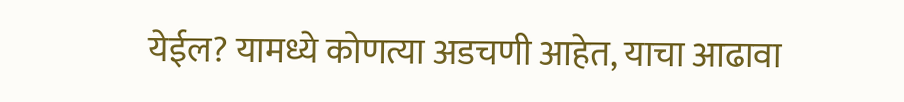येईल? यामध्ये कोणत्या अडचणी आहेत, याचा आढावा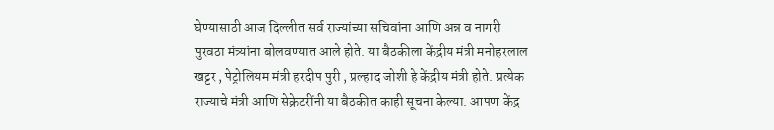घेण्यासाठी आज दिल्लीत सर्व राज्यांच्या सचिवांना आणि अन्न व नागरी पुरवठा मंत्र्यांना बोलवण्यात आले होते. या बैठकीला केंद्रीय मंत्री मनोहरलाल खट्टर , पेट्रोलियम मंत्री हरदीप पुरी , प्रल्हाद जोशी हे केंद्रीय मंत्री होते. प्रत्येक राज्याचे मंत्री आणि सेक्रेटरींनी या बैठकीत काही सूचना केल्या. आपण केंद्र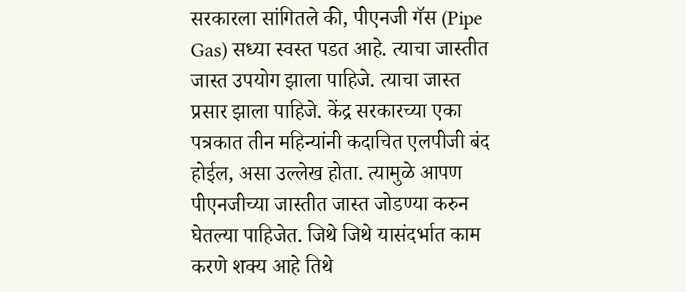सरकारला सांगितले की, पीएनजी गॅस (Pipe Gas) सध्या स्वस्त पडत आहे. त्याचा जास्तीत जास्त उपयोग झाला पाहिजे. त्याचा जास्त प्रसार झाला पाहिजे. केंद्र सरकारच्या एका पत्रकात तीन महिन्यांनी कदाचित एलपीजी बंद होईल, असा उल्लेख होता. त्यामुळे आपण पीएनजीच्या जास्तीत जास्त जोडण्या करुन घेतल्या पाहिजेत. जिथे जिथे यासंदर्भात काम करणे शक्य आहे तिथे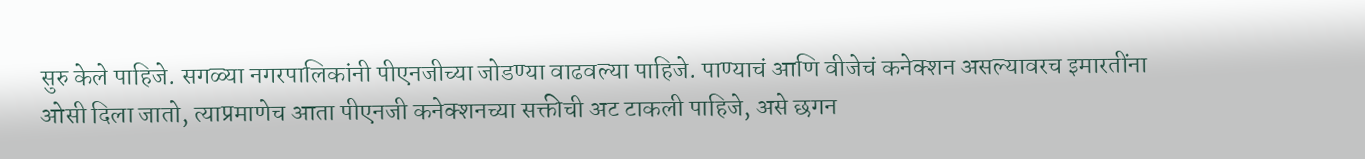सुरु केले पाहिजे. सगळ्या नगरपालिकांनी पीएनजीच्या जोडण्या वाढवल्या पाहिजे. पाण्याचं आणि वीजेचं कनेक्शन असल्यावरच इमारतींना ओसी दिला जातो, त्याप्रमाणेच आता पीएनजी कनेक्शनच्या सक्तीची अट टाकली पाहिजे, असे छगन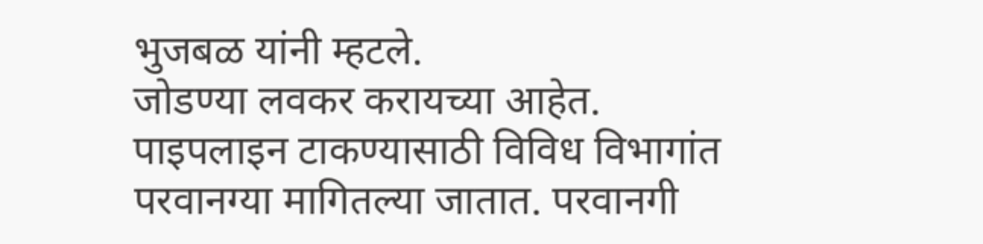भुजबळ यांनी म्हटले.
जोडण्या लवकर करायच्या आहेत. पाइपलाइन टाकण्यासाठी विविध विभागांत परवानग्या मागितल्या जातात. परवानगी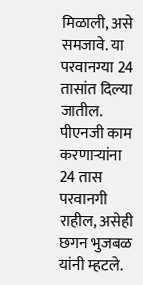मिळाली, असे समजावे. या परवानग्या 24 तासांत दिल्या जातील. पीएनजी काम करणाऱ्यांना 24 तास परवानगी राहील, असेही छगन भुजबळ यांनी म्हटले.